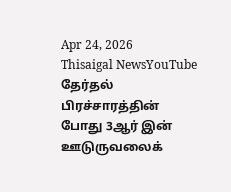Apr 24, 2026
Thisaigal NewsYouTube
தேர்தல் பிரச்சாரத்தின் போது 3ஆர் இன் ஊடுருவலைக்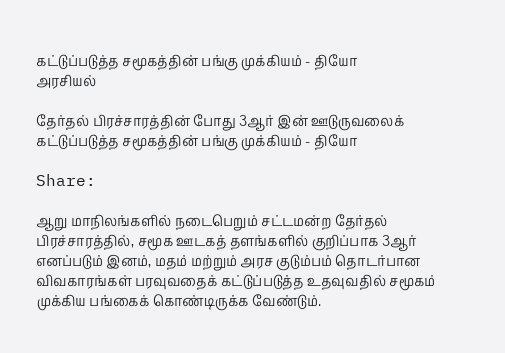கட்டுப்படுத்த சமூகத்தின் பங்கு முக்கியம் - தியோ
அரசியல்

தேர்தல் பிரச்சாரத்தின் போது 3ஆர் இன் ஊடுருவலைக் கட்டுப்படுத்த சமூகத்தின் பங்கு முக்கியம் - தியோ

Share:

ஆறு மாநிலங்களில் நடைபெறும் சட்டமன்ற தேர்தல் பிரச்சாரத்தில், சமூக ஊடகத் தளங்களில் குறிப்பாக 3ஆர் எனப்படும் இனம், மதம் மற்றும் அரச குடும்பம் தொடர்பான விவகாரங்கள் பரவுவதைக் கட்டுப்படுத்த உதவுவதில் சமூகம் முக்கிய பங்கைக் கொண்டிருக்க வேண்டும்.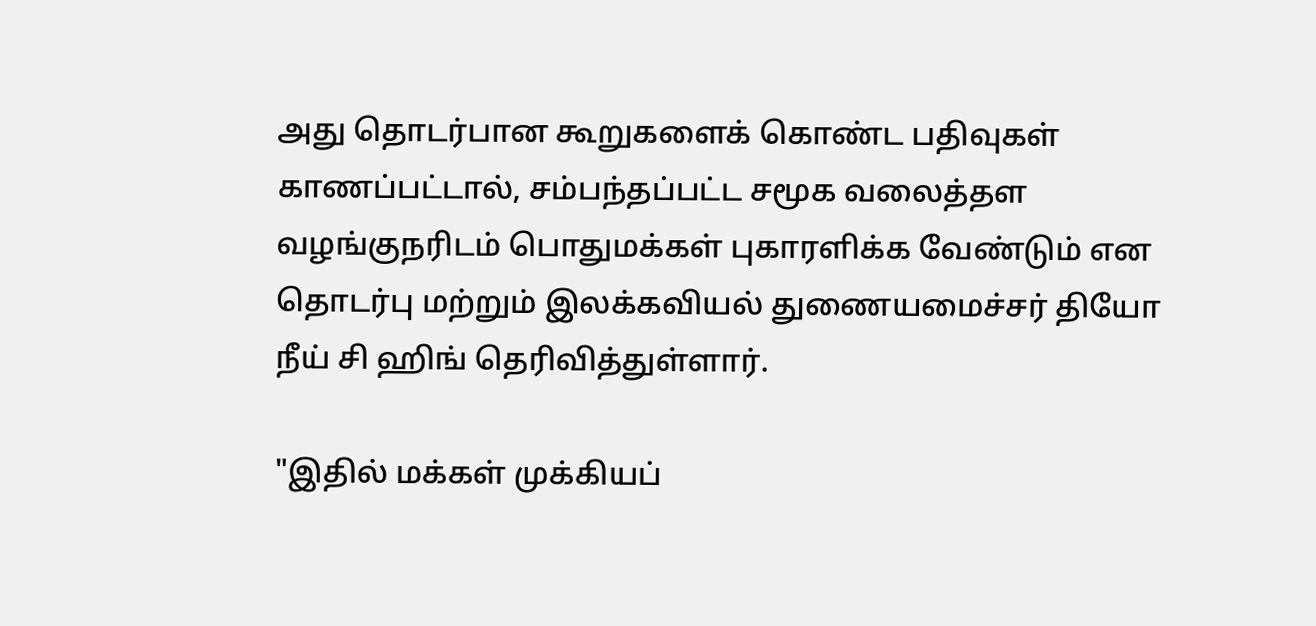அது தொடர்பான கூறுகளைக் கொண்ட பதிவுகள் காணப்பட்டால், சம்பந்தப்பட்ட சமூக வலைத்தள வழங்குநரிடம் பொதுமக்கள் புகாரளிக்க வேண்டும் என தொடர்பு மற்றும் இலக்கவியல் துணையமைச்சர் தியோ நீய் சி ஹிங் தெரிவித்துள்ளார்.

"இதில் மக்கள் முக்கியப்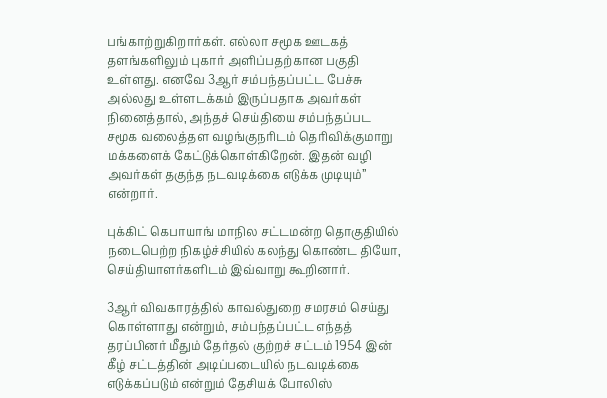பங்காற்றுகிறார்கள். எல்லா சமூக ஊடகத் தளங்களிலும் புகார் அளிப்பதற்கான பகுதி உள்ளது. எனவே 3ஆர் சம்பந்தப்பட்ட பேச்சு அல்லது உள்ளடக்கம் இருப்பதாக அவர்கள் நினைத்தால், அந்தச் செய்தியை சம்பந்தப்பட சமூக வலைத்தள வழங்குநரிடம் தெரிவிக்குமாறு மக்களைக் கேட்டுக்கொள்கிறேன். இதன் வழி அவர்கள் தகுந்த நடவடிக்கை எடுக்க முடியும்” என்றார்.

புக்கிட் கெபாயாங் மாநில சட்டமன்ற தொகுதியில் நடைபெற்ற நிகழ்ச்சியில் கலந்து கொண்ட தியோ, செய்தியாளர்களிடம் இவ்வாறு கூறினார்.

3ஆர் விவகாரத்தில் காவல்துறை சமரசம் செய்து கொள்ளாது என்றும், சம்பந்தப்பட்ட எந்தத் தரப்பினர் மீதும் தேர்தல் குற்றச் சட்டம் 1954 இன் கீழ் சட்டத்தின் அடிப்படையில் நடவடிக்கை எடுக்கப்படும் என்றும் தேசியக் போலிஸ்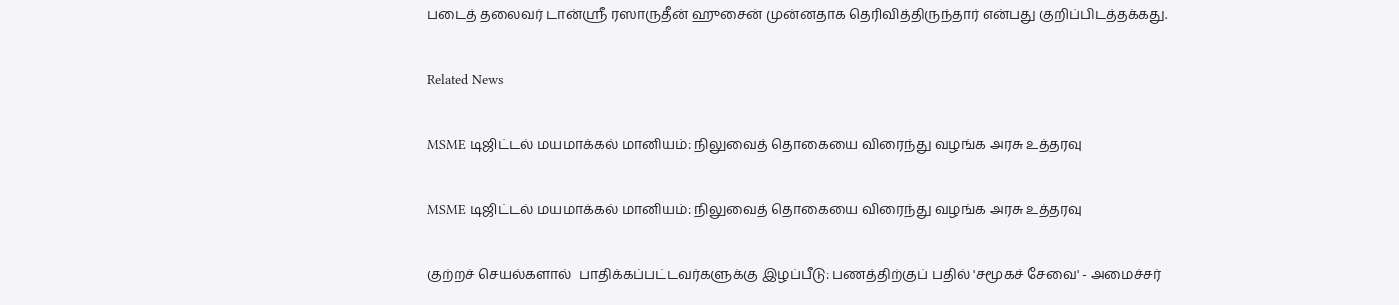படைத் தலைவர் டான்ஸ்ரீ ரஸாருதீன் ஹுசைன் முன்னதாக தெரிவித்திருந்தார் என்பது குறிப்பிடத்தக்கது.

Related News

MSME டிஜிட்டல் மயமாக்கல் மானியம்: நிலுவைத் தொகையை விரைந்து வழங்க அரசு உத்தரவு

MSME டிஜிட்டல் மயமாக்கல் மானியம்: நிலுவைத் தொகையை விரைந்து வழங்க அரசு உத்தரவு

குற்றச் செயல்களால்  பாதிக்கப்பட்டவர்களுக்கு இழப்பீடு: பணத்திற்குப் பதில் 'சமூகச் சேவை' - அமைச்சர்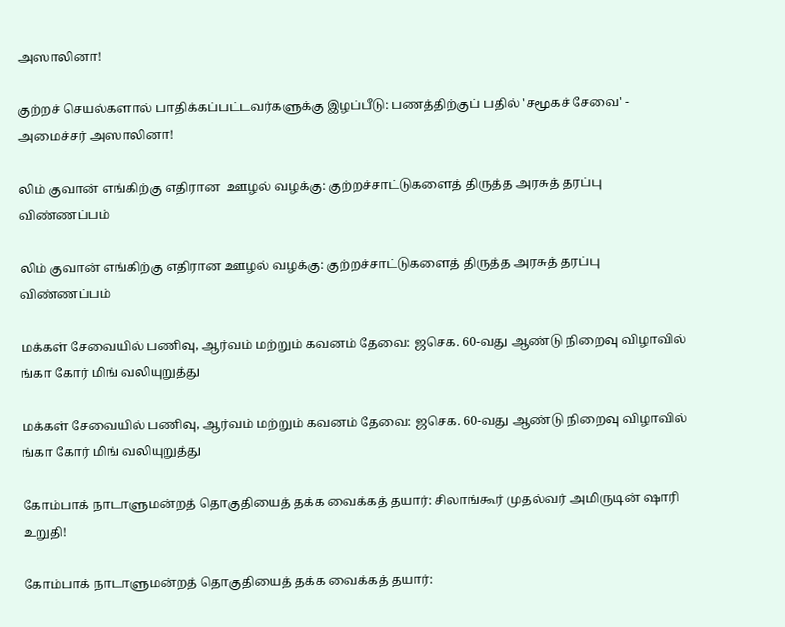அஸாலினா!

குற்றச் செயல்களால் பாதிக்கப்பட்டவர்களுக்கு இழப்பீடு: பணத்திற்குப் பதில் 'சமூகச் சேவை' - அமைச்சர் அஸாலினா!

லிம் குவான் எங்கிற்கு எதிரான  ஊழல் வழக்கு: குற்றச்சாட்டுகளைத் திருத்த அரசுத் தரப்பு விண்ணப்பம்

லிம் குவான் எங்கிற்கு எதிரான ஊழல் வழக்கு: குற்றச்சாட்டுகளைத் திருத்த அரசுத் தரப்பு விண்ணப்பம்

மக்கள் சேவையில் பணிவு, ஆர்வம் மற்றும் கவனம் தேவை: ஜசெக. 60-வது ஆண்டு நிறைவு விழாவில் ங்கா கோர் மிங் வலியுறுத்து

மக்கள் சேவையில் பணிவு, ஆர்வம் மற்றும் கவனம் தேவை: ஜசெக. 60-வது ஆண்டு நிறைவு விழாவில் ங்கா கோர் மிங் வலியுறுத்து

கோம்பாக் நாடாளுமன்றத் தொகுதியைத் தக்க வைக்கத் தயார்: சிலாங்கூர் முதல்வர் அமிருடின் ஷாரி உறுதி!

கோம்பாக் நாடாளுமன்றத் தொகுதியைத் தக்க வைக்கத் தயார்: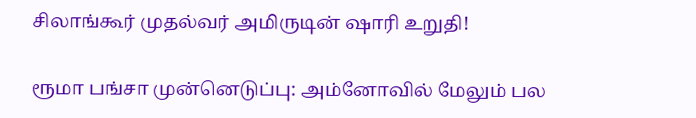சிலாங்கூர் முதல்வர் அமிருடின் ஷாரி உறுதி!

ரூமா பங்சா முன்னெடுப்பு: அம்னோவில் மேலும் பல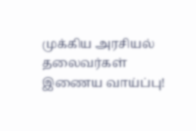முக்கிய அரசியல் தலைவர்கள் இணைய வாய்ப்பு!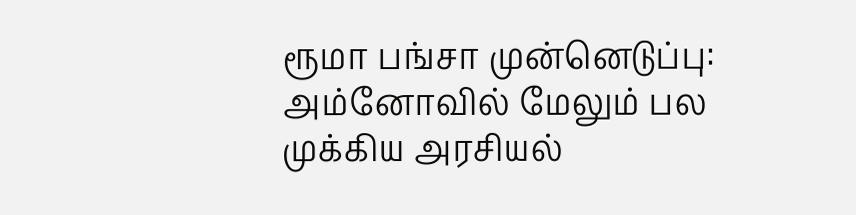ரூமா பங்சா முன்னெடுப்பு: அம்னோவில் மேலும் பல முக்கிய அரசியல்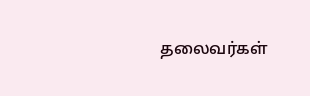தலைவர்கள்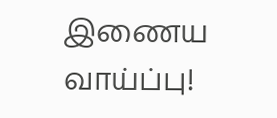இணைய வாய்ப்பு!